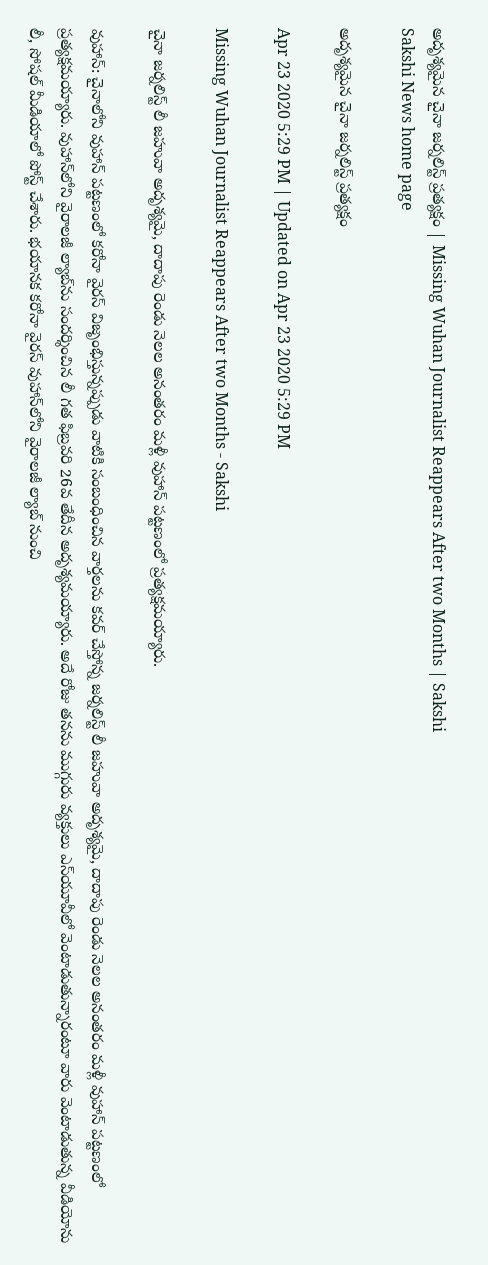అదృశ్యమైన చైనా జర్నలిస్ట్‌ ప్రత్యక్షం | Missing Wuhan Journalist Reappears After two Months | Sakshi
Sakshi News home page

అదృశ్యమైన చైనా జర్నలిస్ట్‌ ప్రత్యక్షం

Apr 23 2020 5:29 PM | Updated on Apr 23 2020 5:29 PM

Missing Wuhan Journalist Reappears After two Months - Sakshi

చైనా జర్నలిస్ట్‌ లీ జహువా అదృశ్యమై, దాదాపు రెండు నెలల అనంతరం మళ్లీ వుహాన్‌ పట్టణంలో ప్రత్యక్షమయ్యారు.

వుహాన్‌: చైనాలోని వుహాన్‌ పట్టణంలో కరోనా వైరస్‌ విజృంభిస్తున్నప్పుడు వాటికి సంబంధించిన వార్తలను కవర్‌ చేస్తోన్న జర్నలిస్ట్‌ లీ జహువా అదృశ్యమై, దాదాపు రెండు నెలల అనంతరం మళ్లీ వుహాన్‌ పట్టణంలో ప్రత్యక్షమయ్యారు. వుహాన్‌లోని వైరాలజీ ల్యాబ్‌ను సందర్శించిన లీ గత ఫిబ్రవరి 26వ తేదీన అదృశ్యమయ్యారు. అదే రోజు తనను ముగ్గురు వ్యక్తులు ఎస్‌యూవీలో వెంటాడుతున్నారంటూ వారు వెంటాడుతున్న వీడియోను లీ, సోషల్‌ మీడియాలో పోస్ట్‌ చేశారు. భయానక కరోనా వైరస్‌ వుహాన్‌లోని వైరాలజీ ల్యాబ్‌ నుంచి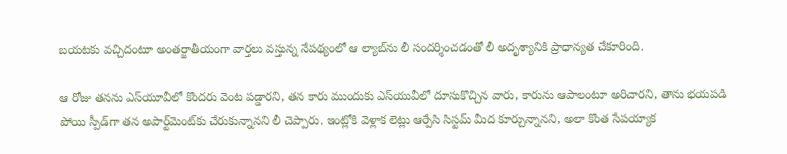బయటకు వచ్చిదంటూ అంతర్జాతీయంగా వార్తలు వస్తున్న నేపథ్యంలో ఆ ల్యాబ్‌ను లీ సందర్శించడంతో లీ అదృశ్యానికి ప్రాధాన్యత చేకూరింది.

ఆ రోజు తనను ఎస్‌యూవీలో కొందరు వెంట పడ్డారని, తన కారు ముందుకు ఎస్‌యువీలో దూసుకొచ్చిన వారు, కారును ఆపాలంటూ అరిచారని, తాను భయపడి పోయి స్పీడ్‌గా తన అపార్ట్‌మెంట్‌కు చేరుకున్నానని లీ చెప్పారు. ఇంట్లోకి వెళ్లాక లెట్లు ఆర్పేసి సిస్టమ్‌ మీద కూర్చున్నానని, అలా కొంత సేపయ్యాక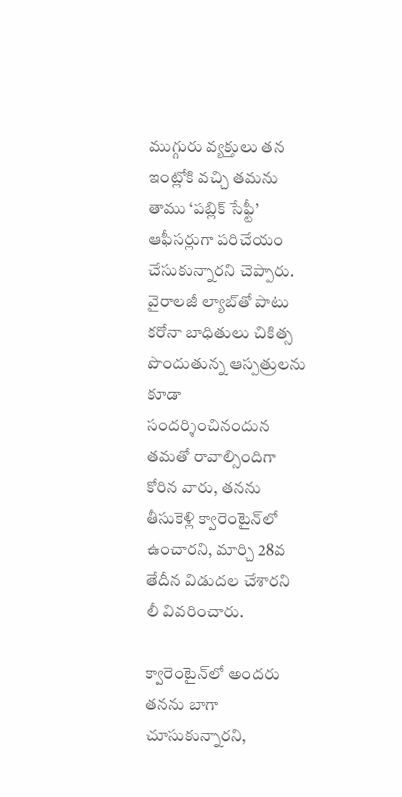ముగ్గురు వ్యక్తులు తన ఇంట్లోకి వచ్చి తమను తాము ‘పబ్లిక్‌ సేఫ్టీ’ ఆఫీసర్లుగా పరిచేయం చేసుకున్నారని చెప్పారు. వైరాలజీ ల్యాబ్‌తో పాటు కరోనా బాధితులు చికిత్స పొందుతున్న ఆస్పత్రులను కూడా సందర్శించినందున తమతో రావాల్సిందిగా కోరిన వారు, తనను తీసుకెళ్లి క్వారెంటైన్‌లో ఉంచారని, మార్చి 28వ తేదీన విడుదల చేశారని లీ వివరించారు.

క్వారెంటైన్‌లో అందరు తనను బాగా చూసుకున్నారని,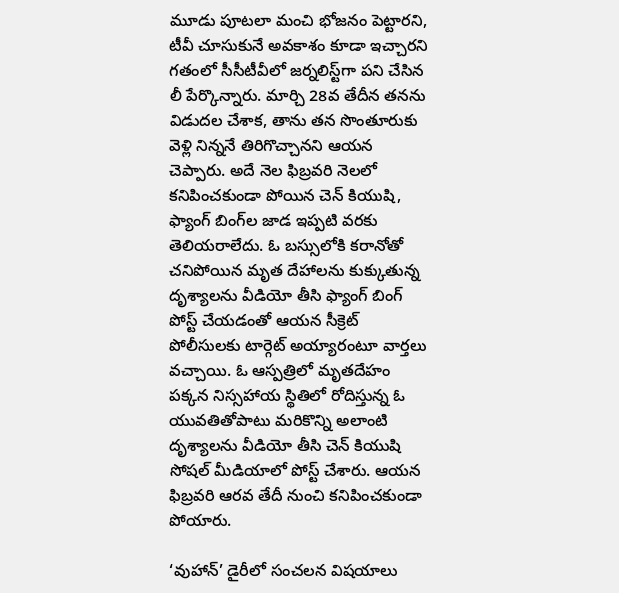మూడు పూటలా మంచి భోజనం పెట్టారని, టీవీ చూసుకునే అవకాశం కూడా ఇచ్చారని గతంలో సీసీటీవీలో జర్నలిస్ట్‌గా పని చేసిన లీ పేర్కొన్నారు. మార్చి 28వ తేదీన తనను విడుదల చేశాక, తాను తన సొంతూరుకు వెళ్లి నిన్ననే తిరిగొచ్చానని ఆయన చెప్పారు. అదే నెల ఫిబ్రవరి నెలలో కనిపించకుండా పోయిన చెన్‌ కియుషి, ఫ్యాంగ్‌ బింగ్‌ల జాడ ఇప్పటి వరకు తెలియరాలేదు. ఓ బస్సులోకి కరానోతో చనిపోయిన మృత దేహాలను కుక్కుతున్న దృశ్యాలను వీడియో తీసి ఫ్యాంగ్‌ బింగ్‌ పోస్ట్‌ చేయడంతో ఆయన సీక్రెట్‌ పోలీసులకు టార్గెట్‌ అయ్యారంటూ వార్తలు వచ్చాయి. ఓ ఆస్పత్రిలో మృతదేహం పక్కన నిస్సహాయ స్థితిలో రోదిస్తున్న ఓ యువతితోపాటు మరికొన్ని అలాంటి దృశ్యాలను వీడియో తీసి చెన్‌ కియుషి సోషల్‌ మీడియాలో పోస్ట్‌ చేశారు. ఆయన ఫిబ్రవరి ఆరవ తేదీ నుంచి కనిపించకుండా పోయారు.

‘వుహాన్‌’ డైరీలో సంచలన విషయాలు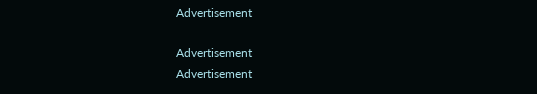Advertisement

Advertisement
Advertisement